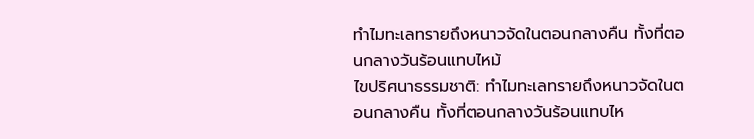ทำไมทะเลทรายถึงหนาวจัดในตอนกลางคืน ทั้งที่ตอนกลางวันร้อนแทบไหม้
ไขปริศนาธรรมชาติ: ทำไมทะเลทรายถึงหนาวจัดในตอนกลางคืน ทั้งที่ตอนกลางวันร้อนแทบไห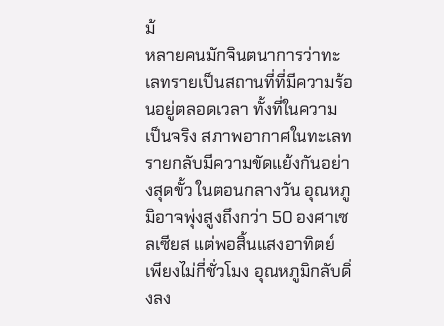ม้
หลายคนมักจินตนาการว่าทะเลทรายเป็นสถานที่ที่มีความร้อนอยู่ตลอดเวลา ทั้งที่ในความเป็นจริง สภาพอากาศในทะเลทรายกลับมีความขัดแย้งกันอย่างสุดขั้ว ในตอนกลางวัน อุณหภูมิอาจพุ่งสูงถึงกว่า 50 องศาเซลเซียส แต่พอสิ้นแสงอาทิตย์ เพียงไม่กี่ชั่วโมง อุณหภูมิกลับดิ่งลง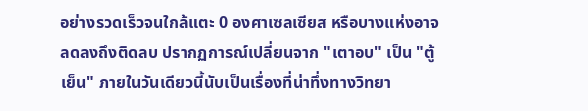อย่างรวดเร็วจนใกล้แตะ 0 องศาเซลเซียส หรือบางแห่งอาจลดลงถึงติดลบ ปรากฏการณ์เปลี่ยนจาก "เตาอบ" เป็น "ตู้เย็น" ภายในวันเดียวนี้นับเป็นเรื่องที่น่าทึ่งทางวิทยา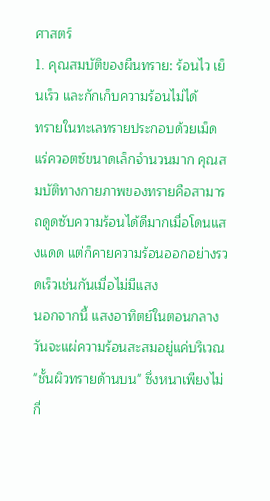ศาสตร์
1. คุณสมบัติของผืนทราย: ร้อนไว เย็นเร็ว และกักเก็บความร้อนไม่ได้
ทรายในทะเลทรายประกอบด้วยเม็ดแร่ควอตซ์ขนาดเล็กจำนวนมาก คุณสมบัติทางกายภาพของทรายคือสามารถดูดซับความร้อนได้ดีมากเมื่อโดนแสงแดด แต่ก็คายความร้อนออกอย่างรวดเร็วเช่นกันเมื่อไม่มีแสง
นอกจากนี้ แสงอาทิตย์ในตอนกลางวันจะแผ่ความร้อนสะสมอยู่แค่บริเวณ "ชั้นผิวทรายด้านบน" ซึ่งหนาเพียงไม่กี่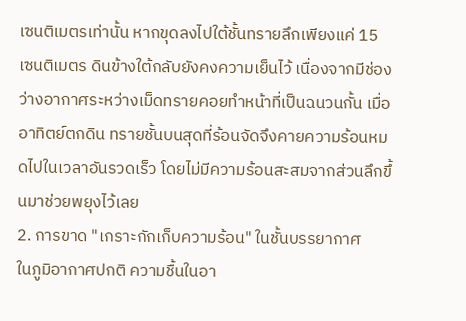เซนติเมตรเท่านั้น หากขุดลงไปใต้ชั้นทรายลึกเพียงแค่ 15 เซนติเมตร ดินข้างใต้กลับยังคงความเย็นไว้ เนื่องจากมีช่องว่างอากาศระหว่างเม็ดทรายคอยทำหน้าที่เป็นฉนวนกั้น เมื่ออาทิตย์ตกดิน ทรายชั้นบนสุดที่ร้อนจัดจึงคายความร้อนหมดไปในเวลาอันรวดเร็ว โดยไม่มีความร้อนสะสมจากส่วนลึกขึ้นมาช่วยพยุงไว้เลย
2. การขาด "เกราะกักเก็บความร้อน" ในชั้นบรรยากาศ
ในภูมิอากาศปกติ ความชื้นในอา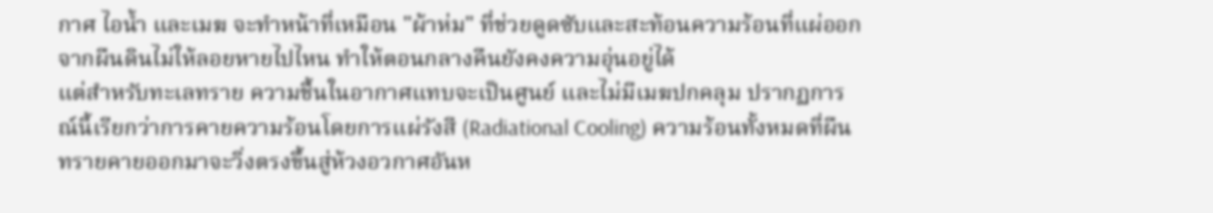กาศ ไอน้ำ และเมฆ จะทำหน้าที่เหมือน "ผ้าห่ม" ที่ช่วยดูดซับและสะท้อนความร้อนที่แผ่ออกจากผืนดินไม่ให้ลอยหายไปไหน ทำให้ตอนกลางคืนยังคงความอุ่นอยู่ได้
แต่สำหรับทะเลทราย ความชื้นในอากาศแทบจะเป็นศูนย์ และไม่มีเมฆปกคลุม ปรากฏการณ์นี้เรียกว่าการคายความร้อนโดยการแผ่รังสี (Radiational Cooling) ความร้อนทั้งหมดที่ผืนทรายคายออกมาจะวิ่งตรงขึ้นสู่ห้วงอวกาศอันห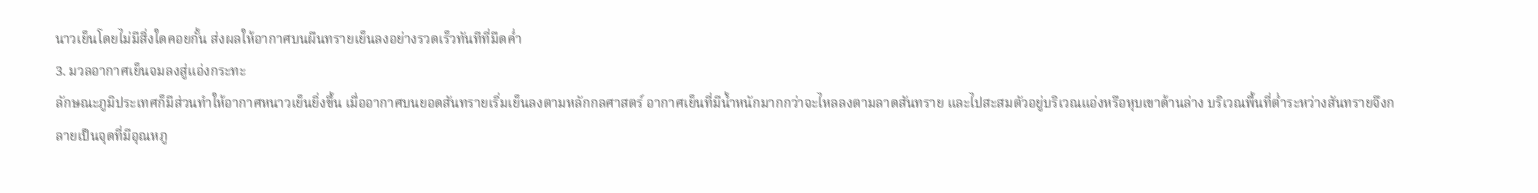นาวเย็นโดยไม่มีสิ่งใดคอยกั้น ส่งผลให้อากาศบนผืนทรายเย็นลงอย่างรวดเร็วทันทีที่มืดค่ำ
3. มวลอากาศเย็นจมลงสู่แอ่งกระทะ
ลักษณะภูมิประเทศก็มีส่วนทำให้อากาศหนาวเย็นยิ่งขึ้น เมื่ออากาศบนยอดสันทรายเริ่มเย็นลงตามหลักกลศาสตร์ อากาศเย็นที่มีน้ำหนักมากกว่าจะไหลลงตามลาดสันทราย และไปสะสมตัวอยู่บริเวณแอ่งหรือหุบเขาด้านล่าง บริเวณพื้นที่ต่ำระหว่างสันทรายจึงกลายเป็นจุดที่มีอุณหภู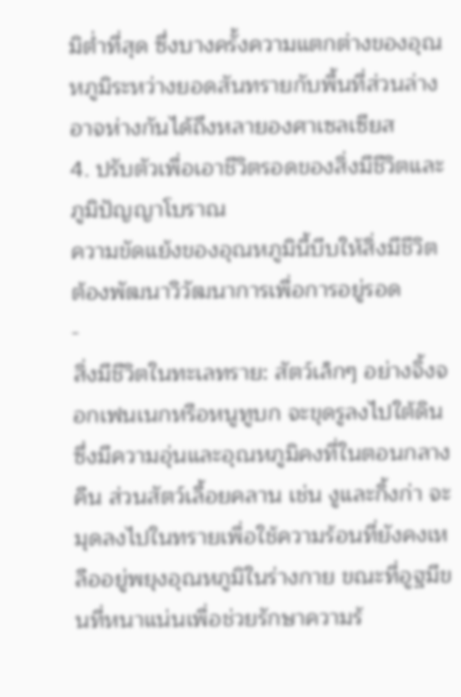มิต่ำที่สุด ซึ่งบางครั้งความแตกต่างของอุณหภูมิระหว่างยอดสันทรายกับพื้นที่ส่วนล่างอาจห่างกันได้ถึงหลายองศาเซลเซียส
4. ปรับตัวเพื่อเอาชีวิตรอดของสิ่งมีชีวิตและภูมิปัญญาโบราณ
ความขัดแย้งของอุณหภูมินี้บีบให้สิ่งมีชีวิตต้องพัฒนาวิวัฒนาการเพื่อการอยู่รอด
-
สิ่งมีชีวิตในทะเลทราย: สัตว์เล็กๆ อย่างจิ้งจอกเฟนเนกหรือหนูทูบก จะขุดรูลงไปใต้ดินซึ่งมีความอุ่นและอุณหภูมิคงที่ในตอนกลางคืน ส่วนสัตว์เลื้อยคลาน เช่น งูและกิ้งก่า จะมุดลงไปในทรายเพื่อใช้ความร้อนที่ยังคงเหลืออยู่พยุงอุณหภูมิในร่างกาย ขณะที่อูฐมีขนที่หนาแน่นเพื่อช่วยรักษาความร้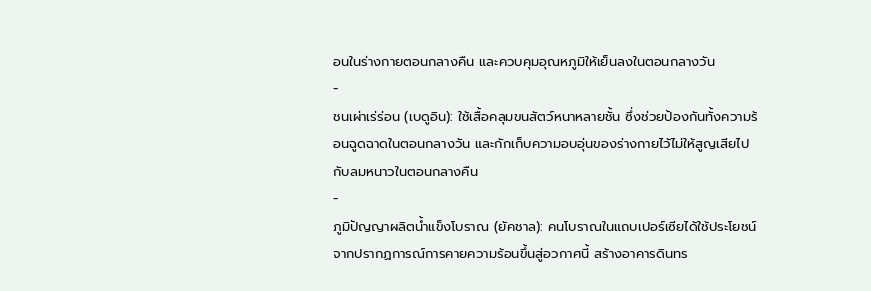อนในร่างกายตอนกลางคืน และควบคุมอุณหภูมิให้เย็นลงในตอนกลางวัน
-
ชนเผ่าเร่ร่อน (เบดูอิน): ใช้เสื้อคลุมขนสัตว์หนาหลายชั้น ซึ่งช่วยป้องกันทั้งความร้อนฉูดฉาดในตอนกลางวัน และกักเก็บความอบอุ่นของร่างกายไว้ไม่ให้สูญเสียไปกับลมหนาวในตอนกลางคืน
-
ภูมิปัญญาผลิตน้ำแข็งโบราณ (ยัคชาล): คนโบราณในแถบเปอร์เซียได้ใช้ประโยชน์จากปรากฏการณ์การคายความร้อนขึ้นสู่อวกาศนี้ สร้างอาคารดินทร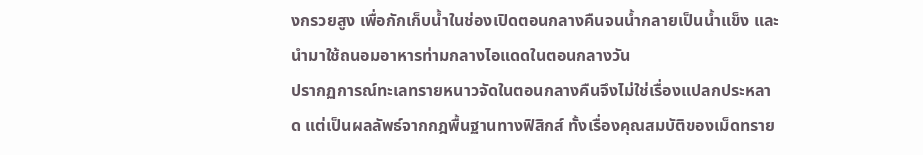งกรวยสูง เพื่อกักเก็บน้ำในช่องเปิดตอนกลางคืนจนน้ำกลายเป็นน้ำแข็ง และนำมาใช้ถนอมอาหารท่ามกลางไอแดดในตอนกลางวัน
ปรากฏการณ์ทะเลทรายหนาวจัดในตอนกลางคืนจึงไม่ใช่เรื่องแปลกประหลาด แต่เป็นผลลัพธ์จากกฎพื้นฐานทางฟิสิกส์ ทั้งเรื่องคุณสมบัติของเม็ดทราย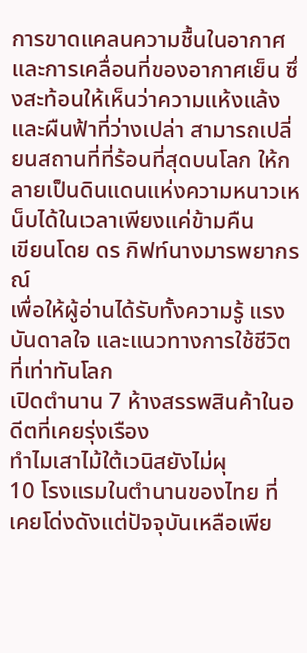การขาดแคลนความชื้นในอากาศ และการเคลื่อนที่ของอากาศเย็น ซึ่งสะท้อนให้เห็นว่าความแห้งแล้งและผืนฟ้าที่ว่างเปล่า สามารถเปลี่ยนสถานที่ที่ร้อนที่สุดบนโลก ให้กลายเป็นดินแดนแห่งความหนาวเหน็บได้ในเวลาเพียงแค่ข้ามคืน
เขียนโดย ดร กิฟท์นางมารพยากรณ์
เพื่อให้ผู้อ่านได้รับทั้งความรู้ แรงบันดาลใจ และแนวทางการใช้ชีวิตที่เท่าทันโลก
เปิดตำนาน 7 ห้างสรรพสินค้าในอดีตที่เคยรุ่งเรือง
ทำไมเสาไม้ใต้เวนิสยังไม่ผุ
10 โรงแรมในตำนานของไทย ที่เคยโด่งดังแต่ปัจจุบันเหลือเพีย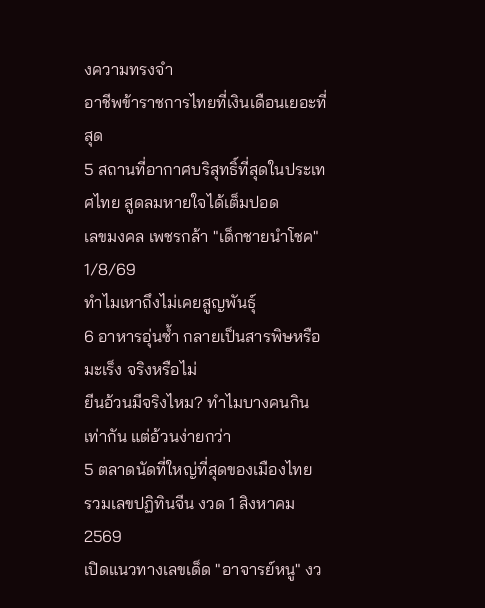งความทรงจำ
อาชีพข้าราชการไทยที่เงินเดือนเยอะที่สุด
5 สถานที่อากาศบริสุทธิ์ที่สุดในประเทศไทย สูดลมหายใจได้เต็มปอด
เลขมงคล เพชรกล้า "เด็กชายนำโชค" 1/8/69
ทำไมเหาถึงไม่เคยสูญพันธุ์
6 อาหารอุ่นซ้ำ กลายเป็นสารพิษหรือมะเร็ง จริงหรือไม่
ยีนอ้วนมีจริงไหม? ทำไมบางคนกินเท่ากัน แต่อ้วนง่ายกว่า
5 ตลาดนัดที่ใหญ่ที่สุดของเมืองไทย
รวมเลขปฏิทินจีน งวด 1 สิงหาคม 2569
เปิดแนวทางเลขเด็ด "อาจารย์หนู" งว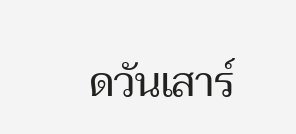ดวันเสาร์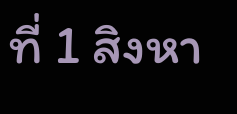ที่ 1 สิงหา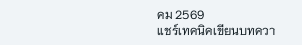คม 2569
แชร์เทคนิคเขียนบทควา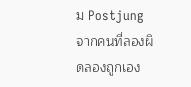ม Postjung จากคนที่ลองผิดลองถูกเอง